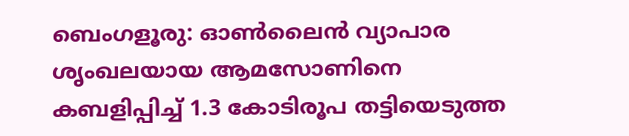ബെംഗളൂരു: ഓണ്‍ലൈന്‍ വ്യാപാര ശൃംഖലയായ ആമസോണിനെ കബളിപ്പിച്ച് 1.3 കോടിരൂപ തട്ടിയെടുത്ത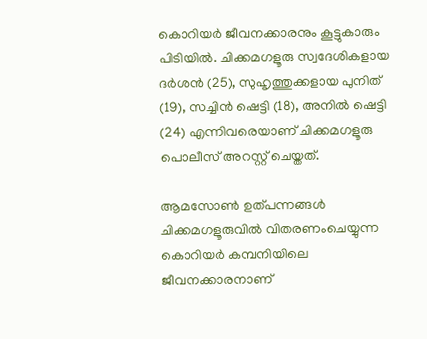കൊറിയര്‍ ജീവനക്കാരനും കൂട്ടുകാരും പിടിയില്‍. ചിക്കമഗളൂരു സ്വദേശികളായ ദര്‍ശന്‍ (25), സുഹൃത്തുക്കളായ പുനിത് (19), സച്ചിന്‍ ഷെട്ടി (18), അനില്‍ ഷെട്ടി (24) എന്നിവരെയാണ് ചിക്കമഗളൂരു പൊലീസ് അറസ്റ്റ് ചെയ്തത്.

ആമസോണ്‍ ഉത്പന്നങ്ങള്‍ ചിക്കമഗളൂരുവില്‍ വിതരണംചെയ്യുന്ന കൊറിയര്‍ കമ്പനിയിലെ ജീവനക്കാരനാണ്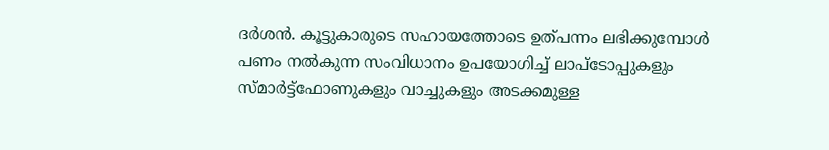ദര്‍ശന്‍. കൂട്ടുകാരുടെ സഹായത്തോടെ ഉത്പന്നം ലഭിക്കുമ്പോള്‍ പണം നല്‍കുന്ന സംവിധാനം ഉപയോഗിച്ച് ലാപ്ടോപ്പുകളും സ്മാര്‍ട്ട്ഫോണുകളും വാച്ചുകളും അടക്കമുള്ള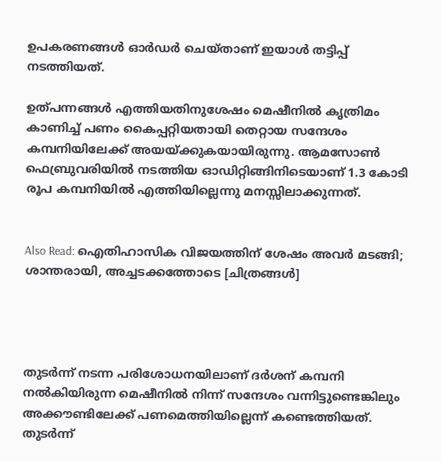ഉപകരണങ്ങള്‍ ഓര്‍ഡര്‍ ചെയ്താണ് ഇയാള്‍ തട്ടിപ്പ് നടത്തിയത്.

ഉത്പന്നങ്ങള്‍ എത്തിയതിനുശേഷം മെഷീനില്‍ കൃത്രിമം കാണിച്ച് പണം കൈപ്പറ്റിയതായി തെറ്റായ സന്ദേശം കമ്പനിയിലേക്ക് അയയ്ക്കുകയായിരുന്നു. ആമസോണ്‍ ഫെബ്രുവരിയില്‍ നടത്തിയ ഓഡിറ്റിങ്ങിനിടെയാണ് 1.3 കോടി രൂപ കമ്പനിയില്‍ എത്തിയില്ലെന്നു മനസ്സിലാക്കുന്നത്.


Also Read: ഐതിഹാസിക വിജയത്തിന് ശേഷം അവര്‍ മടങ്ങി; ശാന്തരായി, അച്ചടക്കത്തോടെ [ചിത്രങ്ങള്‍]




തുടര്‍ന്ന് നടന്ന പരിശോധനയിലാണ് ദര്‍ശന് കമ്പനി നല്‍കിയിരുന്ന മെഷീനില്‍ നിന്ന് സന്ദേശം വന്നിട്ടുണ്ടെങ്കിലും അക്കൗണ്ടിലേക്ക് പണമെത്തിയില്ലെന്ന് കണ്ടെത്തിയത്. തുടര്‍ന്ന്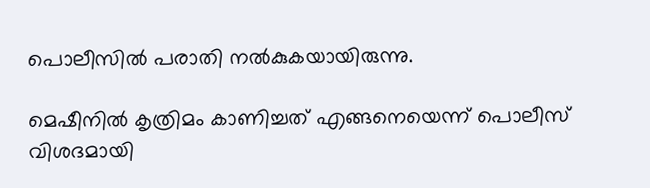പൊലീസില്‍ പരാതി നല്‍കുകയായിരുന്നു.

മെഷീനില്‍ കൃത്രിമം കാണിച്ചത് എങ്ങനെയെന്ന് പൊലീസ് വിശദമായി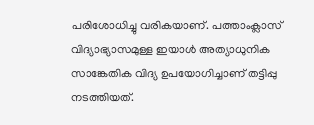പരിശോധിച്ചു വരികയാണ്. പത്താംക്ലാസ് വിദ്യാഭ്യാസമുള്ള ഇയാള്‍ അത്യാധുനിക സാങ്കേതിക വിദ്യ ഉപയോഗിച്ചാണ് തട്ടിപ്പു നടത്തിയത്.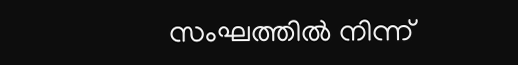സംഘത്തില്‍ നിന്ന്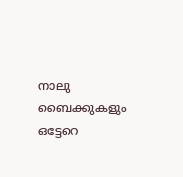നാലു ബൈക്കുകളും ഒട്ടേറെ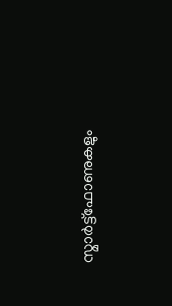സ്മാര്‍ട്ട്ഫോണുകളും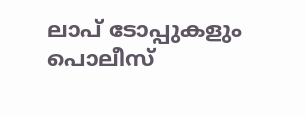ലാപ് ടോപ്പുകളും പൊലീസ്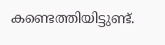കണ്ടെത്തിയിട്ടുണ്ട്.